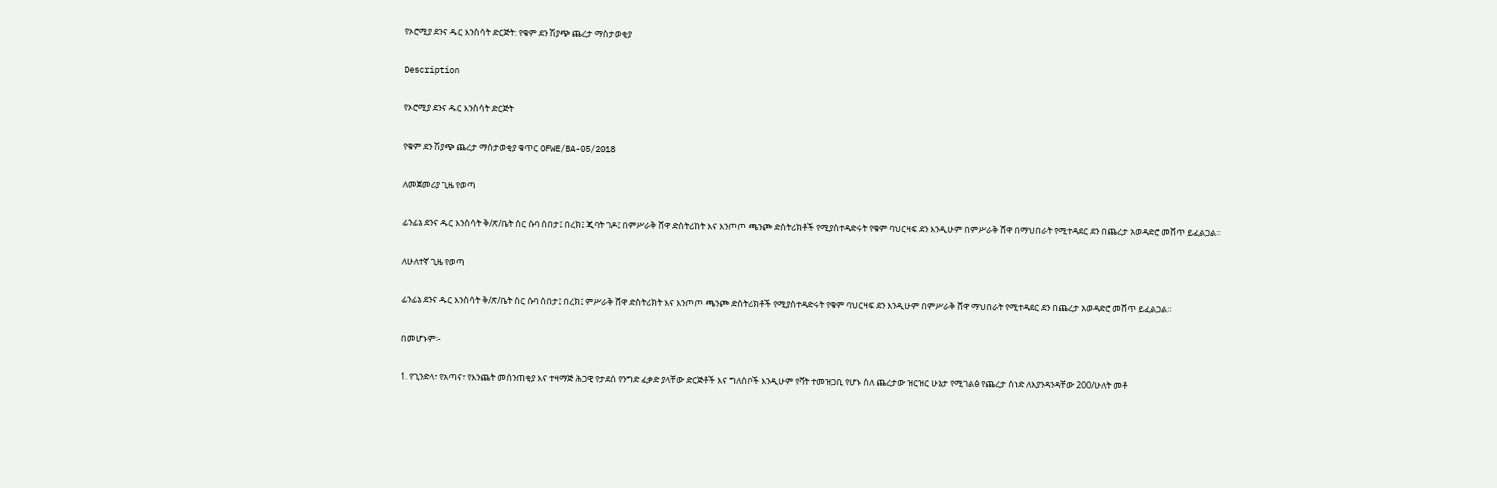የኦሮሚያ ደንና ዱር እንስሳት ድርጅት: የቁም ደን ሽያጭ ጨረታ ማስታወቂያ

Description

የኦሮሚያ ደንና ዱር እንስሳት ድርጅት

የቁም ደን ሽያጭ ጨረታ ማስታወቂያ ቁጥር OFWE/BA-05/2018

ለመጀመሪያ ጊዜ የወጣ

ፊንፊኔ ደንና ዱር እንስሳት ቅ/ጽ/ቤት ስር ሱባ ሰበታ፤ በረክ፤ ጂባት ገዶ፤ በምሥራቅ ሸዋ ድስትሪከት እና እንጦጦ ጫንጮ ድስትሪክቶች የሚያስተዳድሩት የቁም ባህርዛፍ ደን እንዲሁም በምሥራቅ ሸዋ በማህበራት የሚተዳደር ደን በጨረታ አወዳድሮ መሸጥ ይፈልጋል።

ለሁለተኛ ጊዜ የወጣ

ፊንፊኔ ደንና ዱር እንስሳት ቅ/ጽ/ቤት ስር ሱባ ሰበታ፤ በረክ፤ ምሥራቅ ሸዋ ድስትሪክት እና እንጦጦ ጫንጮ ድስትሪክቶች የሚያስተዳድሩት የቁም ባህርዛፍ ደን እንዲሁም በምሥራቅ ሸዋ ማህበራት የሚተዳደር ደን በጨረታ አወዳድሮ መሸጥ ይፈልጋል።

በመሆኑም፡-

1. የጊንድላ፣ የአጣና፣ የእንጨት መሰንጠቂያ እና ተዛማጅ ሕጋዊ የታደሰ የንግድ ፈቃድ ያላቸው ድርጅቶች እና ግለሰቦች እንዲሁም የቫት ተመዝጋቢ የሆኑ ስለ ጨረታው ዝርዝር ሁኔታ የሚገልፅ የጨረታ ሰነድ ለእያንዳንዳቸው 200/ሁለት መቶ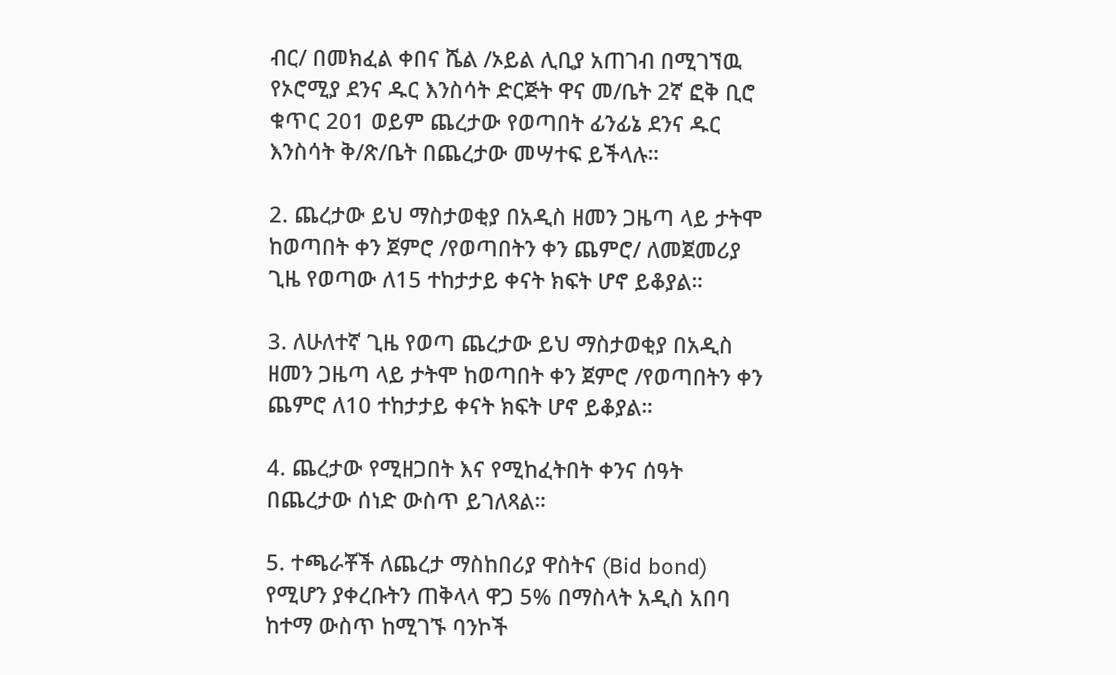ብር/ በመክፈል ቀበና ሼል /ኦይል ሊቢያ አጠገብ በሚገኘዉ የኦሮሚያ ደንና ዱር እንስሳት ድርጅት ዋና መ/ቤት 2ኛ ፎቅ ቢሮ ቁጥር 201 ወይም ጨረታው የወጣበት ፊንፊኔ ደንና ዱር እንስሳት ቅ/ጽ/ቤት በጨረታው መሣተፍ ይችላሉ።

2. ጨረታው ይህ ማስታወቂያ በአዲስ ዘመን ጋዜጣ ላይ ታትሞ ከወጣበት ቀን ጀምሮ /የወጣበትን ቀን ጨምሮ/ ለመጀመሪያ ጊዜ የወጣው ለ15 ተከታታይ ቀናት ክፍት ሆኖ ይቆያል።

3. ለሁለተኛ ጊዜ የወጣ ጨረታው ይህ ማስታወቂያ በአዲስ ዘመን ጋዜጣ ላይ ታትሞ ከወጣበት ቀን ጀምሮ /የወጣበትን ቀን ጨምሮ ለ10 ተከታታይ ቀናት ክፍት ሆኖ ይቆያል።

4. ጨረታው የሚዘጋበት እና የሚከፈትበት ቀንና ሰዓት በጨረታው ሰነድ ውስጥ ይገለጻል።

5. ተጫራቾች ለጨረታ ማስከበሪያ ዋስትና (Bid bond) የሚሆን ያቀረቡትን ጠቅላላ ዋጋ 5% በማስላት አዲስ አበባ ከተማ ውስጥ ከሚገኙ ባንኮች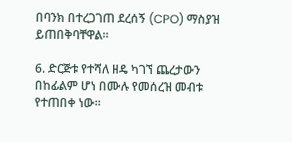በባንክ በተረጋገጠ ደረሰኝ (CPO) ማስያዝ ይጠበቅባቸዋል።

6. ድርጅቱ የተሻለ ዘዴ ካገኘ ጨረታውን በከፊልም ሆነ በሙሉ የመሰረዝ መብቱ የተጠበቀ ነው።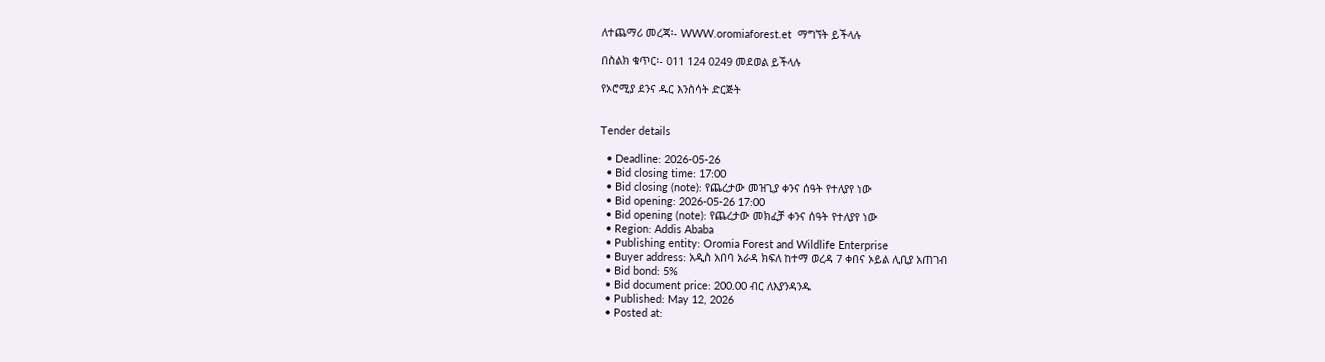ለተጨማሪ መረጃ፡- WWW.oromiaforest.et  ማግኘት ይችላሉ

በስልክ ቁጥር፡- 011 124 0249 መደወል ይችላሉ

የኦሮሚያ ደንና ዱር እንስሳት ድርጅት


Tender details

  • Deadline: 2026-05-26
  • Bid closing time: 17:00
  • Bid closing (note): የጨረታው መዝጊያ ቀንና ሰዓት የተለያየ ነው
  • Bid opening: 2026-05-26 17:00
  • Bid opening (note): የጨረታው መክፈቻ ቀንና ሰዓት የተለያየ ነው
  • Region: Addis Ababa
  • Publishing entity: Oromia Forest and Wildlife Enterprise
  • Buyer address: አዲስ አበባ አራዳ ክፍለ ከተማ ወረዳ 7 ቀበና ኦይል ሊቢያ አጠገብ
  • Bid bond: 5%
  • Bid document price: 200.00 ብር ለእያንዳንዱ
  • Published: May 12, 2026
  • Posted at: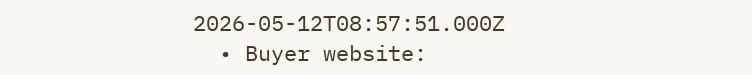2026-05-12T08:57:51.000Z
  • Buyer website: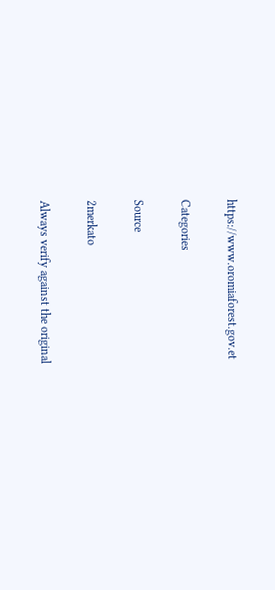https://www.oromiaforest.gov.et

Categories

Source

2merkato

Always verify against the original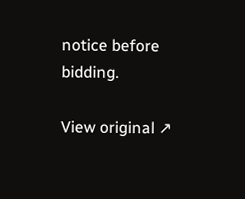notice before bidding.

View original ↗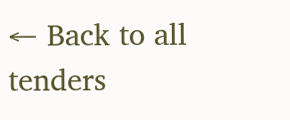← Back to all tenders